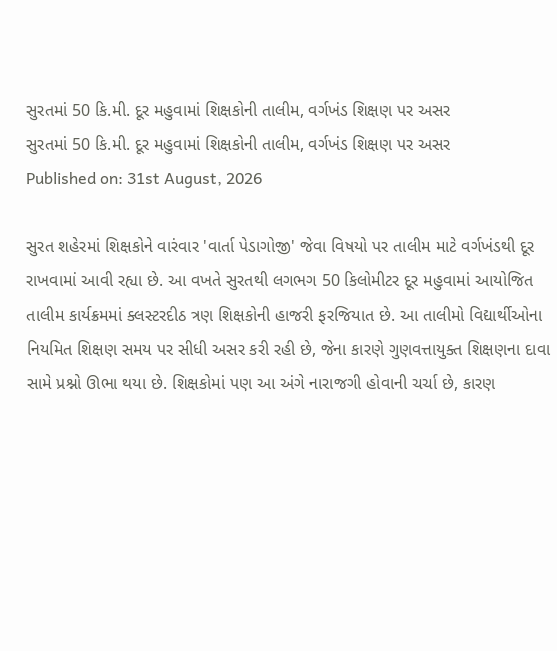સુરતમાં 50 કિ.મી. દૂર મહુવામાં શિક્ષકોની તાલીમ, વર્ગખંડ શિક્ષણ પર અસર
સુરતમાં 50 કિ.મી. દૂર મહુવામાં શિક્ષકોની તાલીમ, વર્ગખંડ શિક્ષણ પર અસર
Published on: 31st August, 2026

સુરત શહેરમાં શિક્ષકોને વારંવાર 'વાર્તા પેડાગોજી' જેવા વિષયો પર તાલીમ માટે વર્ગખંડથી દૂર રાખવામાં આવી રહ્યા છે. આ વખતે સુરતથી લગભગ 50 કિલોમીટર દૂર મહુવામાં આયોજિત તાલીમ કાર્યક્રમમાં ક્લસ્ટરદીઠ ત્રણ શિક્ષકોની હાજરી ફરજિયાત છે. આ તાલીમો વિદ્યાર્થીઓના નિયમિત શિક્ષણ સમય પર સીધી અસર કરી રહી છે, જેના કારણે ગુણવત્તાયુક્ત શિક્ષણના દાવા સામે પ્રશ્નો ઊભા થયા છે. શિક્ષકોમાં પણ આ અંગે નારાજગી હોવાની ચર્ચા છે, કારણ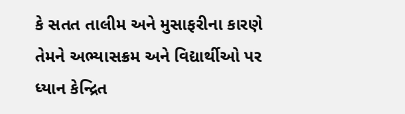કે સતત તાલીમ અને મુસાફરીના કારણે તેમને અભ્યાસક્રમ અને વિદ્યાર્થીઓ પર ધ્યાન કેન્દ્રિત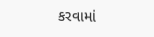કરવામાં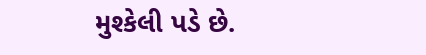મુશ્કેલી પડે છે.